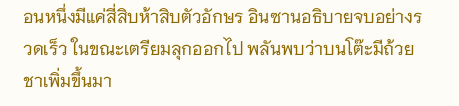อนหนึ่งมีแค่สี่สิบห้าสิบตัวอักษร อินซานอธิบายจบอย่างรวดเร็ว ในขณะเตรียมลุกออกไป พลันพบว่าบนโต๊ะมีถ้วยชาเพิ่มขึ้นมา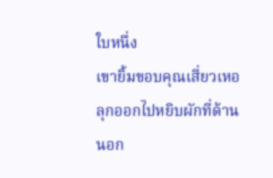ใบหนึ่ง
เขายิ้มขอบคุณเสี่ยวเหอ ลุกออกไปหยิบผักที่ด้านนอก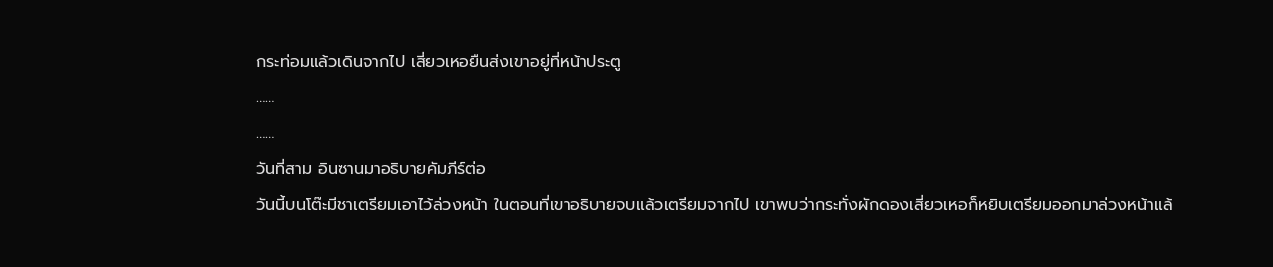กระท่อมแล้วเดินจากไป เสี่ยวเหอยืนส่งเขาอยู่ที่หน้าประตู
……
……
วันที่สาม อินซานมาอธิบายคัมภีร์ต่อ
วันนี้บนโต๊ะมีชาเตรียมเอาไว้ล่วงหน้า ในตอนที่เขาอธิบายจบแล้วเตรียมจากไป เขาพบว่ากระทั่งผักดองเสี่ยวเหอก็หยิบเตรียมออกมาล่วงหน้าแล้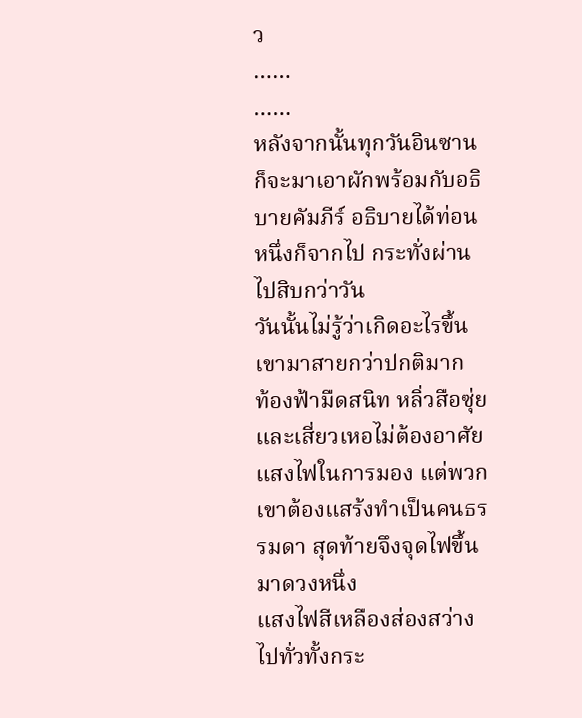ว
……
……
หลังจากนั้นทุกวันอินซานก็จะมาเอาผักพร้อมกับอธิบายคัมภีร์ อธิบายได้ท่อนหนึ่งก็จากไป กระทั่งผ่านไปสิบกว่าวัน
วันนั้นไม่รู้ว่าเกิดอะไรขึ้น เขามาสายกว่าปกติมาก
ท้องฟ้ามืดสนิท หลิ่วสือซุ่ยและเสี่ยวเหอไม่ต้องอาศัยแสงไฟในการมอง แต่พวกเขาต้องแสร้งทำเป็นคนธรรมดา สุดท้ายจึงจุดไฟขึ้นมาดวงหนึ่ง
แสงไฟสีเหลืองส่องสว่างไปทั่วทั้งกระ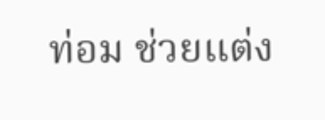ท่อม ช่วยแต่ง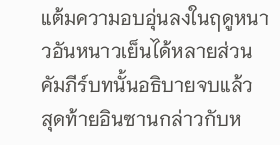แต้มความอบอุ่นลงในฤดูหนาวอันหนาวเย็นได้หลายส่วน
คัมภีร์บทนั้นอธิบายจบแล้ว
สุดท้ายอินซานกล่าวกับห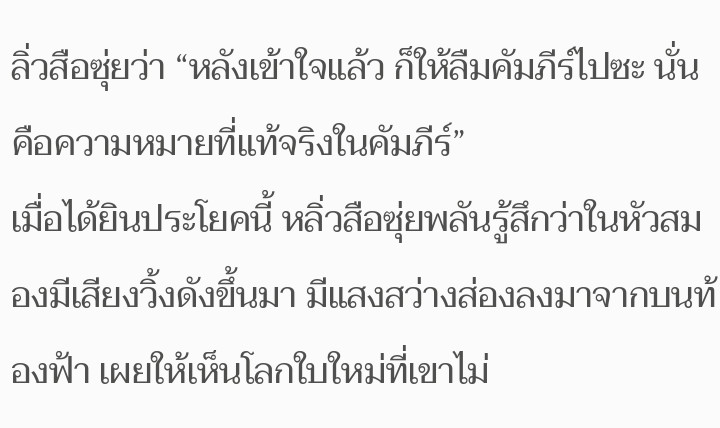ลิ่วสือซุ่ยว่า “หลังเข้าใจแล้ว ก็ให้ลืมคัมภีร์ไปซะ นั่นคือความหมายที่แท้จริงในคัมภีร์”
เมื่อได้ยินประโยคนี้ หลิ่วสือซุ่ยพลันรู้สึกว่าในหัวสมองมีเสียงวิ้งดังขึ้นมา มีแสงสว่างส่องลงมาจากบนท้องฟ้า เผยให้เห็นโลกใบใหม่ที่เขาไม่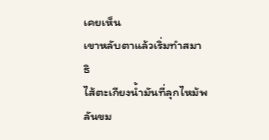เคยเห็น
เขาหลับตาแล้วเริ่มทำสมาธิ
ไส้ตะเกียงน้ำมันที่ลุกไหม้พลันขม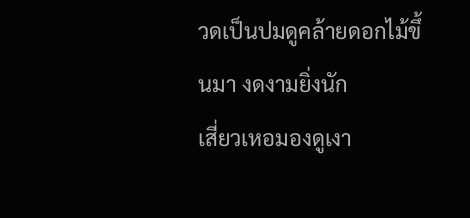วดเป็นปมดูคล้ายดอกไม้ขึ้นมา งดงามยิ่งนัก
เสี่ยวเหอมองดูเงา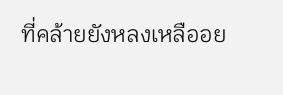ที่คล้ายยังหลงเหลืออย